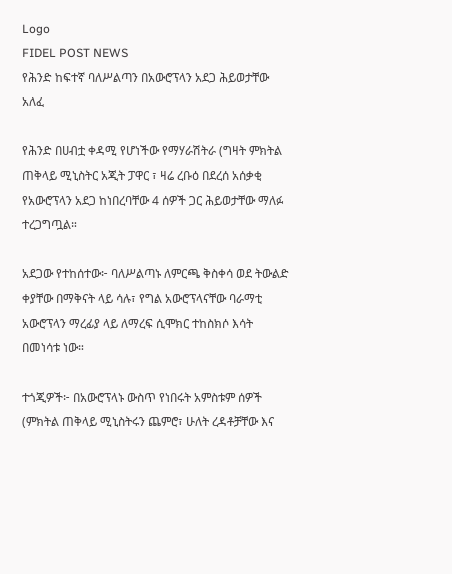Logo
FIDEL POST NEWS
የሕንድ ከፍተኛ ባለሥልጣን በአውሮፕላን አደጋ ሕይወታቸው አለፈ

የሕንድ በሀብቷ ቀዳሚ የሆነችው የማሃራሽትራ (ግዛት ምክትል ጠቅላይ ሚኒስትር አጂት ፓዋር ፣ ዛሬ ረቡዕ በደረሰ አሰቃቂ የአውሮፕላን አደጋ ከነበረባቸው 4 ሰዎች ጋር ሕይወታቸው ማለፉ ተረጋግጧል።

አደጋው የተከሰተው፦ ባለሥልጣኑ ለምርጫ ቅስቀሳ ወደ ትውልድ ቀያቸው በማቅናት ላይ ሳሉ፣ የግል አውሮፕላናቸው ባራማቲ አውሮፕላን ማረፊያ ላይ ለማረፍ ሲሞክር ተከስክሶ እሳት በመነሳቱ ነው።

ተጎጂዎች፦ በአውሮፕላኑ ውስጥ የነበሩት አምስቱም ሰዎች (ምክትል ጠቅላይ ሚኒስትሩን ጨምሮ፣ ሁለት ረዳቶቻቸው እና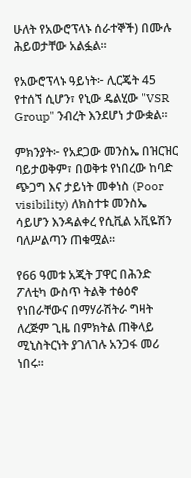ሁለት የአውሮፕላኑ ሰራተኞች) በሙሉ ሕይወታቸው አልፏል።

የአውሮፕላኑ ዓይነት፦ ሊርጄት 45 የተሰኘ ሲሆን፣ የኒው ዴልሂው "VSR Group" ንብረት እንደሆነ ታውቋል።

ምክንያት፦ የአደጋው መንስኤ በዝርዝር ባይታወቅም፣ በወቅቱ የነበረው ከባድ ጭጋግ እና ታይነት መቀነስ (Poor visibility) ለክስተቱ መንስኤ ሳይሆን እንዳልቀረ የሲቪል አቪዬሽን ባለሥልጣን ጠቁሟል።

የ66 ዓመቱ አጂት ፓዋር በሕንድ ፖለቲካ ውስጥ ትልቅ ተፅዕኖ የነበራቸውና በማሃራሽትራ ግዛት ለረጅም ጊዜ በምክትል ጠቅላይ ሚኒስትርነት ያገለገሉ አንጋፋ መሪ ነበሩ።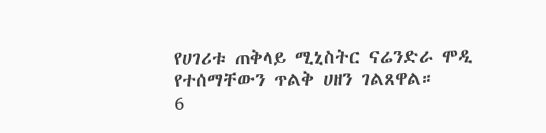የሀገሪቱ ጠቅላይ ሚኒስትር ናሬንድራ ሞዲ የተሰማቸውን ጥልቅ ሀዘን ገልጸዋል።
6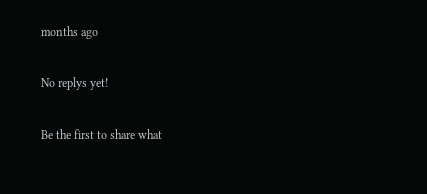months ago

No replys yet!

Be the first to share what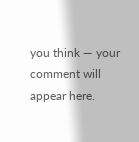you think — your comment will appear here.